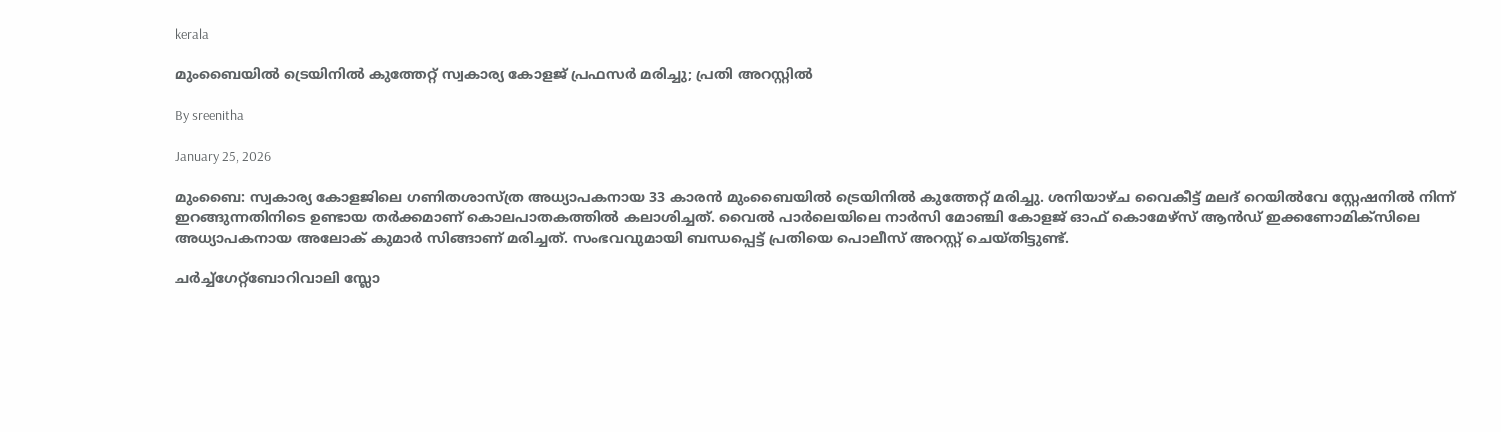kerala

മുംബൈയില്‍ ട്രെയിനില്‍ കുത്തേറ്റ് സ്വകാര്യ കോളജ് പ്രഫസര്‍ മരിച്ചു; പ്രതി അറസ്റ്റില്‍

By sreenitha

January 25, 2026

മുംബൈ: സ്വകാര്യ കോളജിലെ ഗണിതശാസ്ത്ര അധ്യാപകനായ 33 കാരന്‍ മുംബൈയില്‍ ട്രെയിനില്‍ കുത്തേറ്റ് മരിച്ചു. ശനിയാഴ്ച വൈകീട്ട് മലദ് റെയില്‍വേ സ്റ്റേഷനില്‍ നിന്ന് ഇറങ്ങുന്നതിനിടെ ഉണ്ടായ തര്‍ക്കമാണ് കൊലപാതകത്തില്‍ കലാശിച്ചത്. വൈല്‍ പാര്‍ലെയിലെ നാര്‍സി മോഞ്ചി കോളജ് ഓഫ് കൊമേഴ്സ് ആന്‍ഡ് ഇക്കണോമിക്സിലെ അധ്യാപകനായ അലോക് കുമാര്‍ സിങ്ങാണ് മരിച്ചത്. സംഭവവുമായി ബന്ധപ്പെട്ട് പ്രതിയെ പൊലീസ് അറസ്റ്റ് ചെയ്തിട്ടുണ്ട്.

ചര്‍ച്ച്‌ഗേറ്റ്‌ബോറിവാലി സ്ലോ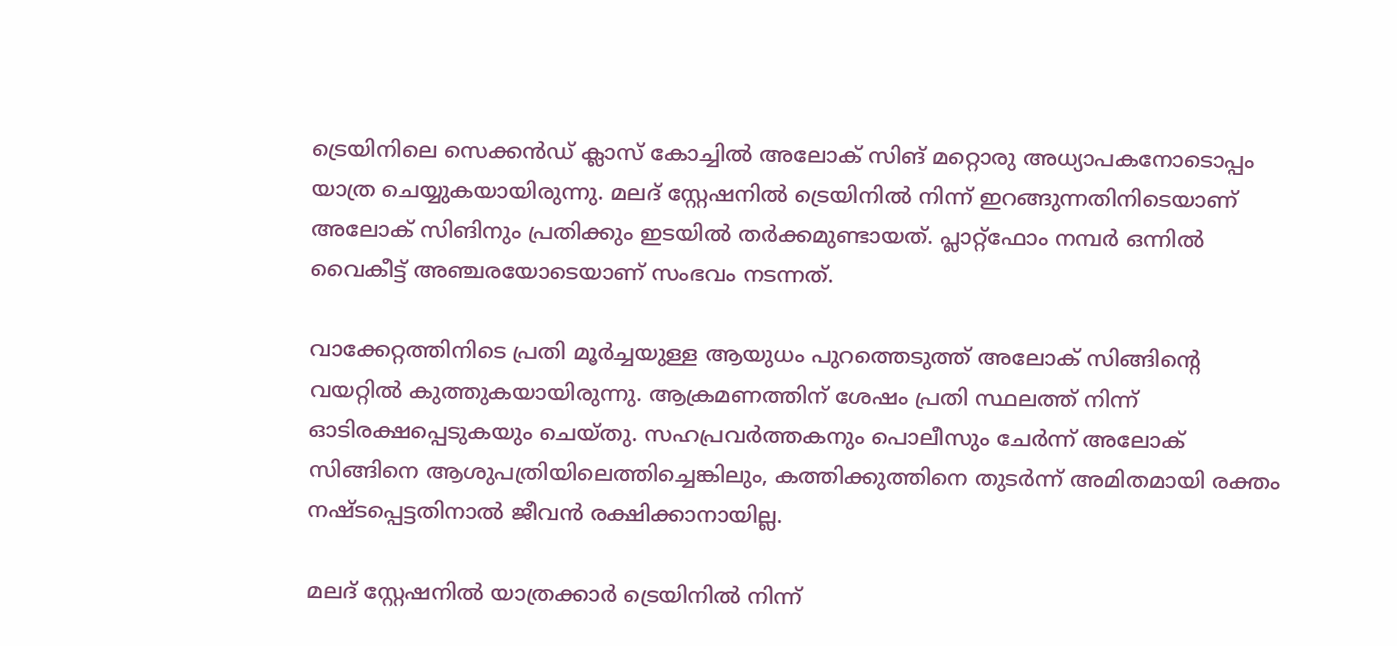ട്രെയിനിലെ സെക്കന്‍ഡ് ക്ലാസ് കോച്ചില്‍ അലോക് സിങ് മറ്റൊരു അധ്യാപകനോടൊപ്പം യാത്ര ചെയ്യുകയായിരുന്നു. മലദ് സ്റ്റേഷനില്‍ ട്രെയിനില്‍ നിന്ന് ഇറങ്ങുന്നതിനിടെയാണ് അലോക് സിങിനും പ്രതിക്കും ഇടയില്‍ തര്‍ക്കമുണ്ടായത്. പ്ലാറ്റ്‌ഫോം നമ്പര്‍ ഒന്നില്‍ വൈകീട്ട് അഞ്ചരയോടെയാണ് സംഭവം നടന്നത്.

വാക്കേറ്റത്തിനിടെ പ്രതി മൂര്‍ച്ചയുള്ള ആയുധം പുറത്തെടുത്ത് അലോക് സിങ്ങിന്റെ വയറ്റില്‍ കുത്തുകയായിരുന്നു. ആക്രമണത്തിന് ശേഷം പ്രതി സ്ഥലത്ത് നിന്ന് ഓടിരക്ഷപ്പെടുകയും ചെയ്തു. സഹപ്രവര്‍ത്തകനും പൊലീസും ചേര്‍ന്ന് അലോക് സിങ്ങിനെ ആശുപത്രിയിലെത്തിച്ചെങ്കിലും, കത്തിക്കുത്തിനെ തുടര്‍ന്ന് അമിതമായി രക്തം നഷ്ടപ്പെട്ടതിനാല്‍ ജീവന്‍ രക്ഷിക്കാനായില്ല.

മലദ് സ്റ്റേഷനില്‍ യാത്രക്കാര്‍ ട്രെയിനില്‍ നിന്ന്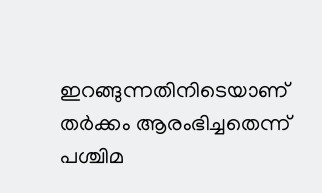ഇറങ്ങുന്നതിനിടെയാണ് തര്‍ക്കം ആരംഭിച്ചതെന്ന് പശ്ചിമ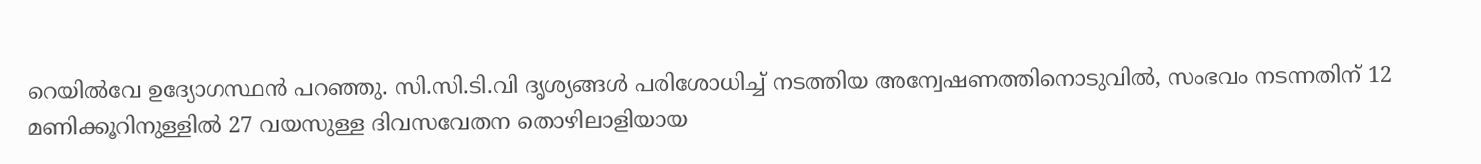റെയില്‍വേ ഉദ്യോഗസ്ഥന്‍ പറഞ്ഞു. സി.സി.ടി.വി ദൃശ്യങ്ങള്‍ പരിശോധിച്ച് നടത്തിയ അന്വേഷണത്തിനൊടുവില്‍, സംഭവം നടന്നതിന് 12 മണിക്കൂറിനുള്ളില്‍ 27 വയസുള്ള ദിവസവേതന തൊഴിലാളിയായ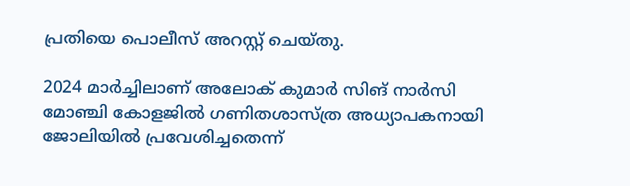പ്രതിയെ പൊലീസ് അറസ്റ്റ് ചെയ്തു.

2024 മാര്‍ച്ചിലാണ് അലോക് കുമാര്‍ സിങ് നാര്‍സി മോഞ്ചി കോളജില്‍ ഗണിതശാസ്ത്ര അധ്യാപകനായി ജോലിയില്‍ പ്രവേശിച്ചതെന്ന്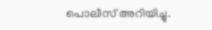പൊലീസ് അറിയിച്ചു.